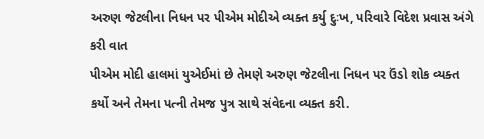અરુણ જેટલીના નિધન પર પીએમ મોદીએ વ્યક્ત કર્યુ દુઃખ, પરિવારે વિદેશ પ્રવાસ અંગે કરી વાત
પીએમ મોદી હાલમાં યુએઈમાં છે તેમણે અરુણ જેટલીના નિધન પર ઉંડો શોક વ્યક્ત કર્યો અને તેમના પત્ની તેમજ પુત્ર સાથે સંવેદના વ્યક્ત કરી.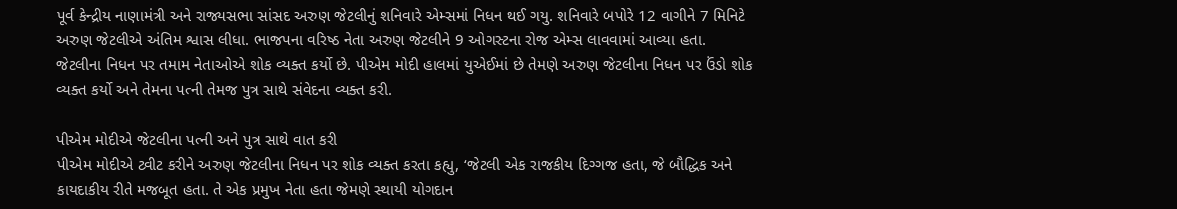પૂર્વ કેન્દ્રીય નાણામંત્રી અને રાજ્યસભા સાંસદ અરુણ જેટલીનું શનિવારે એમ્સમાં નિધન થઈ ગયુ. શનિવારે બપોરે 12 વાગીને 7 મિનિટે અરુણ જેટલીએ અંતિમ શ્વાસ લીધા. ભાજપના વરિષ્ઠ નેતા અરુણ જેટલીને 9 ઓગસ્ટના રોજ એમ્સ લાવવામાં આવ્યા હતા. જેટલીના નિધન પર તમામ નેતાઓએ શોક વ્યક્ત કર્યો છે. પીએમ મોદી હાલમાં યુએઈમાં છે તેમણે અરુણ જેટલીના નિધન પર ઉંડો શોક વ્યક્ત કર્યો અને તેમના પત્ની તેમજ પુત્ર સાથે સંવેદના વ્યક્ત કરી.

પીએમ મોદીએ જેટલીના પત્ની અને પુત્ર સાથે વાત કરી
પીએમ મોદીએ ટ્વીટ કરીને અરુણ જેટલીના નિધન પર શોક વ્યક્ત કરતા કહ્યુ, ‘જેટલી એક રાજકીય દિગ્ગજ હતા, જે બૌદ્ધિક અને કાયદાકીય રીતે મજબૂત હતા. તે એક પ્રમુખ નેતા હતા જેમણે સ્થાયી યોગદાન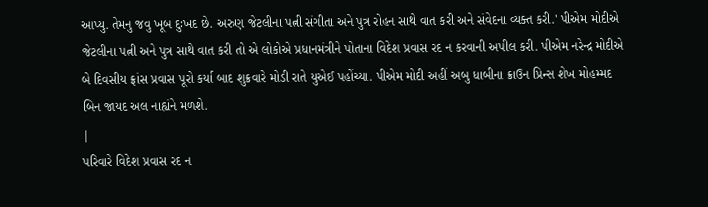આપ્યુ. તેમનુ જવુ ખૂબ દુઃખદ છે. અરુણ જેટલીના પત્ની સંગીતા અને પુત્ર રોહન સાથે વાત કરી અને સંવેદના વ્યક્ત કરી.' પીએમ મોદીએ જેટલીના પત્ની અને પુત્ર સાથે વાત કરી તો એ લોકોએ પ્રધાનમંત્રીને પોતાના વિદેશ પ્રવાસ રદ ન કરવાની અપીલ કરી. પીએમ નરેન્દ્ર મોદીએ બે દિવસીય ફ્રાંસ પ્રવાસ પૂરો કર્યા બાદ શુક્રવારે મોડી રાતે યુએઈ પહોંચ્યા. પીએમ મોદી અહીં અબુ ધાબીના ક્રાઉન પ્રિન્સ શેખ મોહમ્મદ બિન જાયદ અલ નાહ્યંને મળશે.
|
પરિવારે વિદેશ પ્રવાસ રદ ન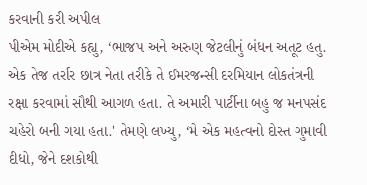કરવાની કરી અપીલ
પીએમ મોદીએ કહ્યુ, ‘ભાજપ અને અરુણ જેટલીનું બંધન અતૂટ હતુ. એક તેજ તર્રાર છાત્ર નેતા તરીકે તે ઈમરજન્સી દરમિયાન લોકતંત્રની રક્ષા કરવામાં સૌથી આગળ હતા. તે અમારી પાર્ટીના બહુ જ મનપસંદ ચહેરો બની ગયા હતા.' તેમણે લખ્યુ, ‘મે એક મહત્વનો દોસ્ત ગુમાવી દીધો, જેને દશકોથી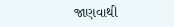જાણવાથી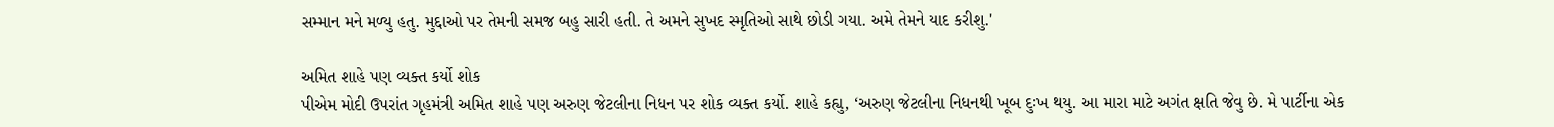સમ્માન મને મળ્યુ હતુ. મુદ્દાઓ પર તેમની સમજ બહુ સારી હતી. તે અમને સુખદ સ્મૃતિઓ સાથે છોડી ગયા. અમે તેમને યાદ કરીશુ.'

અમિત શાહે પણ વ્યક્ત કર્યો શોક
પીએમ મોદી ઉપરાંત ગૃહમંત્રી અમિત શાહે પણ અરુણ જેટલીના નિધન પર શોક વ્યક્ત કર્યો. શાહે કહ્યુ, ‘અરુણ જેટલીના નિધનથી ખૂબ દુઃખ થયુ. આ મારા માટે અગંત ક્ષતિ જેવુ છે. મે પાર્ટીના એક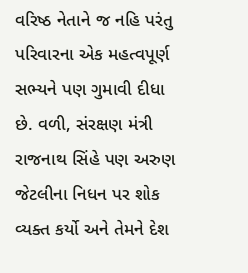વરિષ્ઠ નેતાને જ નહિ પરંતુ પરિવારના એક મહત્વપૂર્ણ સભ્યને પણ ગુમાવી દીધા છે. વળી, સંરક્ષણ મંત્રી રાજનાથ સિંહે પણ અરુણ જેટલીના નિધન પર શોક વ્યક્ત કર્યો અને તેમને દેશ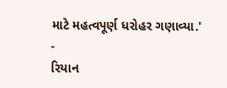માટે મહત્વપૂર્ણ ધરોહર ગણાવ્યા.'
-
રિયાન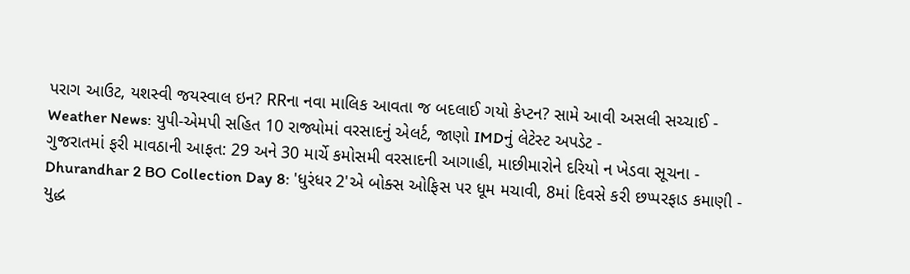પરાગ આઉટ, યશસ્વી જયસ્વાલ ઇન? RRના નવા માલિક આવતા જ બદલાઈ ગયો કેપ્ટન? સામે આવી અસલી સચ્ચાઈ -
Weather News: યુપી-એમપી સહિત 10 રાજ્યોમાં વરસાદનું એલર્ટ, જાણો IMDનું લેટેસ્ટ અપડેટ -
ગુજરાતમાં ફરી માવઠાની આફત: 29 અને 30 માર્ચે કમોસમી વરસાદની આગાહી, માછીમારોને દરિયો ન ખેડવા સૂચના -
Dhurandhar 2 BO Collection Day 8: 'ધુરંધર 2'એ બોક્સ ઓફિસ પર ધૂમ મચાવી, 8માં દિવસે કરી છપ્પરફાડ કમાણી -
યુદ્ધ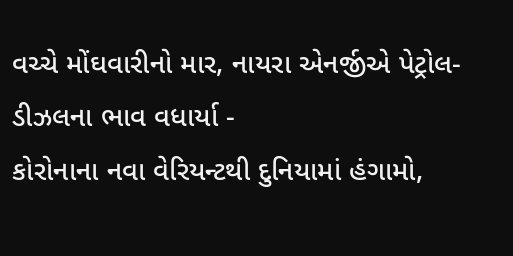વચ્ચે મોંઘવારીનો માર, નાયરા એનર્જીએ પેટ્રોલ-ડીઝલના ભાવ વધાર્યા -
કોરોનાના નવા વેરિયન્ટથી દુનિયામાં હંગામો,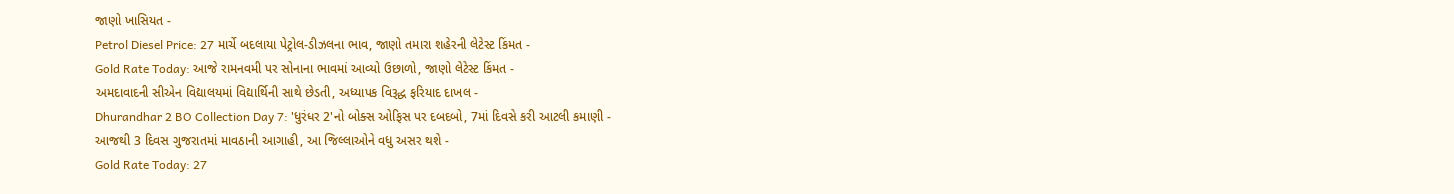જાણો ખાસિયત -
Petrol Diesel Price: 27 માર્ચે બદલાયા પેટ્રોલ-ડીઝલના ભાવ, જાણો તમારા શહેરની લેટેસ્ટ કિંમત -
Gold Rate Today: આજે રામનવમી પર સોનાના ભાવમાં આવ્યો ઉછાળો, જાણો લેટેસ્ટ કિંમત -
અમદાવાદની સીએન વિદ્યાલયમાં વિદ્યાર્થિની સાથે છેડતી, અધ્યાપક વિરૂદ્ધ ફરિયાદ દાખલ -
Dhurandhar 2 BO Collection Day 7: 'ધુરંધર 2'નો બોક્સ ઓફિસ પર દબદબો, 7માં દિવસે કરી આટલી કમાણી -
આજથી 3 દિવસ ગુજરાતમાં માવઠાની આગાહી, આ જિલ્લાઓને વધુ અસર થશે -
Gold Rate Today: 27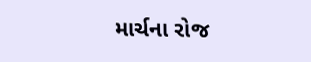માર્ચના રોજ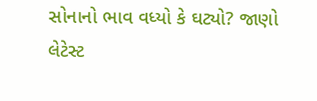સોનાનો ભાવ વધ્યો કે ઘટ્યો? જાણો લેટેસ્ટ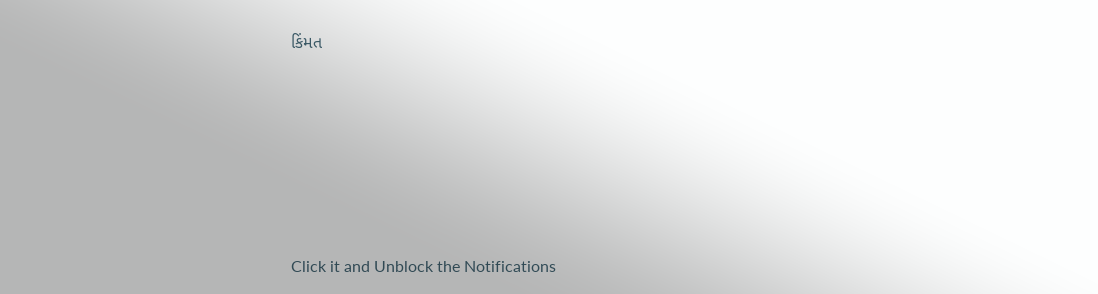કિંમત









Click it and Unblock the Notifications